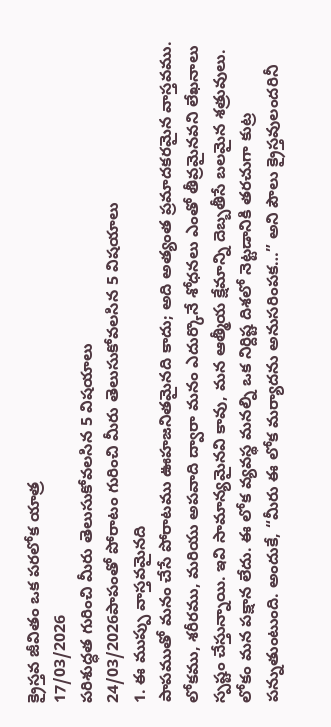క్రైస్తవ జీవితం ఒక పరలోక యాత్ర
17/03/2026
పరిశుద్ధత గురించి మీరు తెలుసుకోవలసిన 5 విషయాలు
24/03/2026పాపంతో పోరాటం గురించి మీరు తెలుసుకోవలసిన 5 విషయాలు
1. ఈ ముప్పు వాస్తవమైనది
పాపముతో మనం చేసే పోరాటము ఊహజనితమైనది కాదు; అది అత్యంత ప్రమాదకరమైన వాస్తవము. లోకము, శరీరము, మరియు అపవాది ద్వారా మనం ఎదుర్కొనే శోధనలు ఎంతో తీవ్రమైనవని లేఖనాలు స్పష్టం చేస్తున్నాయి. ఇవి సామాన్యమైనవి కావు, మన ఆత్మీయ క్షేమాన్ని దెబ్బతీసే బలమైన శత్రువులు.
లోకం మన పక్షాన లేదు. ఈ లోక వ్యవస్థ మనల్ని ఒక నిర్దిష్ట దిశలో నెట్టడానికి తరచుగా కుట్ర పన్నుతుంటుంది. అందుకే, “మీరు ఈ లోక మర్యాదను అనుసరింపక…” అని పౌలు క్రైస్తవులందరినీ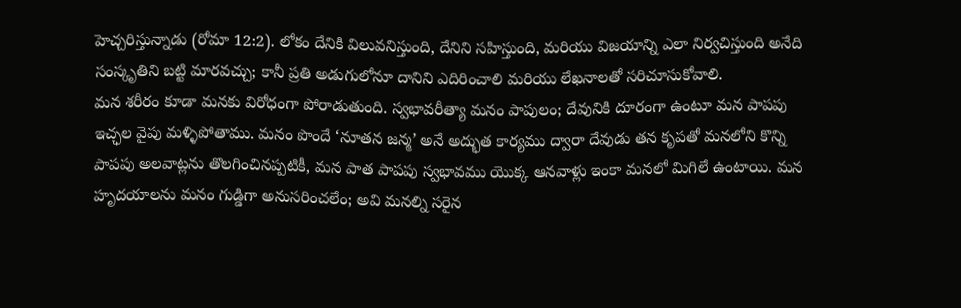హెచ్చరిస్తున్నాడు (రోమా 12:2). లోకం దేనికి విలువనిస్తుంది, దేనిని సహిస్తుంది, మరియు విజయాన్ని ఎలా నిర్వచిస్తుంది అనేది సంస్కృతిని బట్టి మారవచ్చు; కానీ ప్రతి అడుగులోనూ దానిని ఎదిరించాలి మరియు లేఖనాలతో సరిచూసుకోవాలి.
మన శరీరం కూడా మనకు విరోధంగా పోరాడుతుంది. స్వభావరీత్యా మనం పాపులం; దేవునికి దూరంగా ఉంటూ మన పాపపు ఇచ్ఛల వైపు మళ్ళిపోతాము. మనం పొందే ‘నూతన జన్మ’ అనే అద్భుత కార్యము ద్వారా దేవుడు తన కృపతో మనలోని కొన్ని పాపపు అలవాట్లను తొలగించినప్పటికీ, మన పాత పాపపు స్వభావము యొక్క ఆనవాళ్లు ఇంకా మనలో మిగిలే ఉంటాయి. మన హృదయాలను మనం గుడ్డిగా అనుసరించలేం; అవి మనల్ని సరైన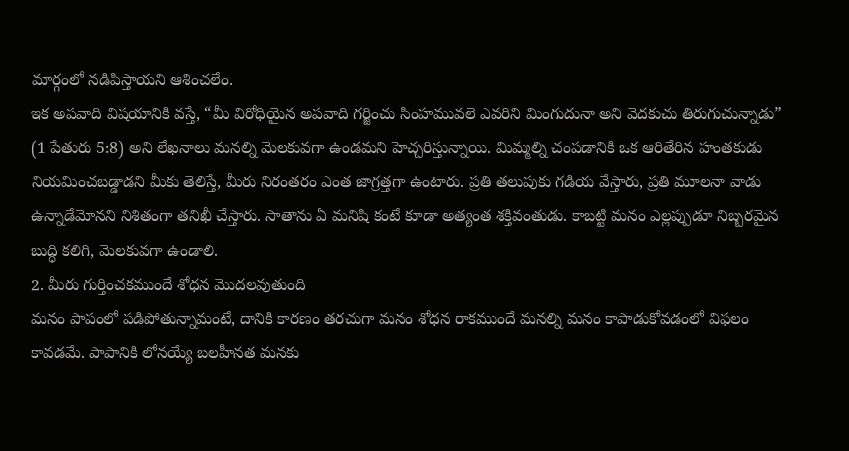మార్గంలో నడిపిస్తాయని ఆశించలేం.
ఇక అపవాది విషయానికి వస్తే, “మీ విరోధియైన అపవాది గర్జించు సింహమువలె ఎవరిని మింగుదునా అని వెదకుచు తిరుగుచున్నాడు” (1 పేతురు 5:8) అని లేఖనాలు మనల్ని మెలకువగా ఉండమని హెచ్చరిస్తున్నాయి. మిమ్మల్ని చంపడానికి ఒక ఆరితేరిన హంతకుడు నియమించబడ్డాడని మీకు తెలిస్తే, మీరు నిరంతరం ఎంత జాగ్రత్తగా ఉంటారు. ప్రతి తలుపుకు గడియ వేస్తారు, ప్రతి మూలనా వాడు ఉన్నాడేమోనని నిశితంగా తనిఖీ చేస్తారు. సాతాను ఏ మనిషి కంటే కూడా అత్యంత శక్తివంతుడు. కాబట్టి మనం ఎల్లప్పుడూ నిబ్బరమైన బుద్ధి కలిగి, మెలకువగా ఉండాలి.
2. మీరు గుర్తించకముందే శోధన మొదలవుతుంది
మనం పాపంలో పడిపోతున్నామంటే, దానికి కారణం తరచుగా మనం శోధన రాకముందే మనల్ని మనం కాపాడుకోవడంలో విఫలం కావడమే. పాపానికి లోనయ్యే బలహీనత మనకు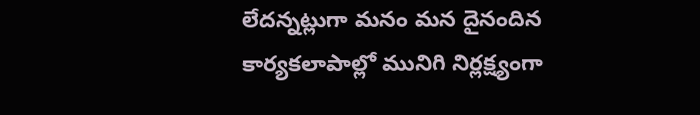లేదన్నట్లుగా మనం మన దైనందిన కార్యకలాపాల్లో మునిగి నిర్లక్ష్యంగా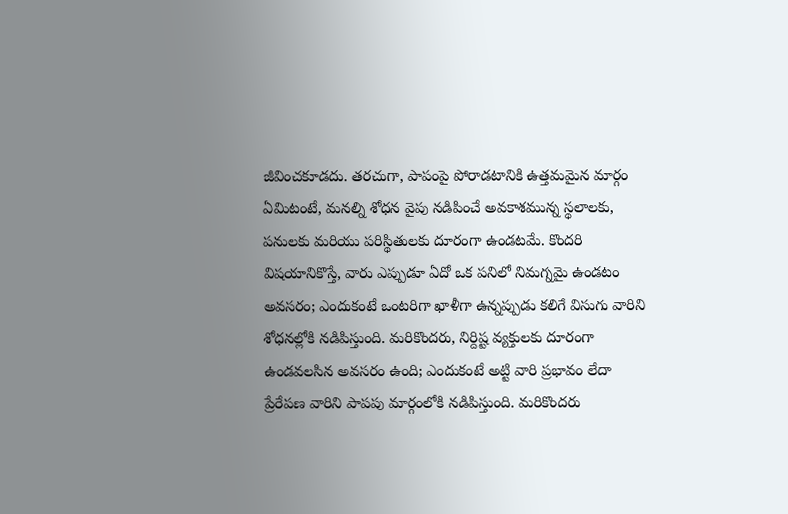జీవించకూడదు. తరచుగా, పాపంపై పోరాడటానికి ఉత్తమమైన మార్గం ఏమిటంటే, మనల్ని శోధన వైపు నడిపించే అవకాశమున్న స్థలాలకు, పనులకు మరియు పరిస్థితులకు దూరంగా ఉండటమే. కొందరి విషయానికొస్తే, వారు ఎప్పుడూ ఏదో ఒక పనిలో నిమగ్నమై ఉండటం అవసరం; ఎందుకంటే ఒంటరిగా ఖాళీగా ఉన్నప్పుడు కలిగే విసుగు వారిని శోధనల్లోకి నడిపిస్తుంది. మరికొందరు, నిర్దిష్ట వ్యక్తులకు దూరంగా ఉండవలసిన అవసరం ఉంది; ఎందుకంటే అట్టి వారి ప్రభావం లేదా ప్రేరేపణ వారిని పాపపు మార్గంలోకి నడిపిస్తుంది. మరికొందరు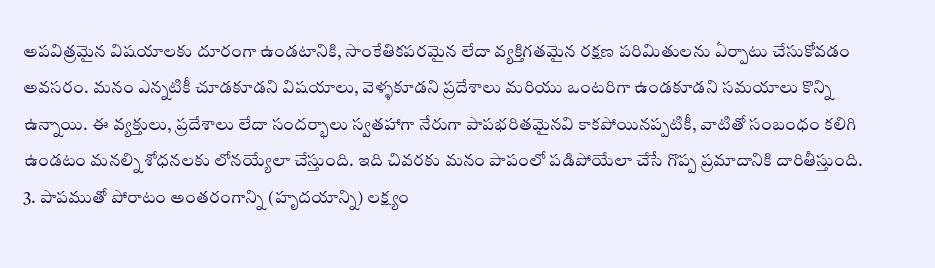అపవిత్రమైన విషయాలకు దూరంగా ఉండటానికి, సాంకేతికపరమైన లేదా వ్యక్తిగతమైన రక్షణ పరిమితులను ఏర్పాటు చేసుకోవడం అవసరం. మనం ఎన్నటికీ చూడకూడని విషయాలు, వెళ్ళకూడని ప్రదేశాలు మరియు ఒంటరిగా ఉండకూడని సమయాలు కొన్ని ఉన్నాయి. ఈ వ్యక్తులు, ప్రదేశాలు లేదా సందర్భాలు స్వతహాగా నేరుగా పాపభరితమైనవి కాకపోయినప్పటికీ, వాటితో సంబంధం కలిగి ఉండటం మనల్ని శోధనలకు లోనయ్యేలా చేస్తుంది. ఇది చివరకు మనం పాపంలో పడిపోయేలా చేసే గొప్ప ప్రమాదానికి దారితీస్తుంది.
3. పాపముతో పోరాటం అంతరంగాన్ని (హృదయాన్ని) లక్ష్యం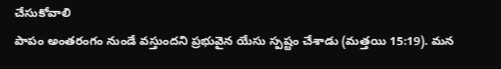చేసుకోవాలి
పాపం అంతరంగం నుండే వస్తుందని ప్రభువైన యేసు స్పష్టం చేశాడు (మత్తయి 15:19). మన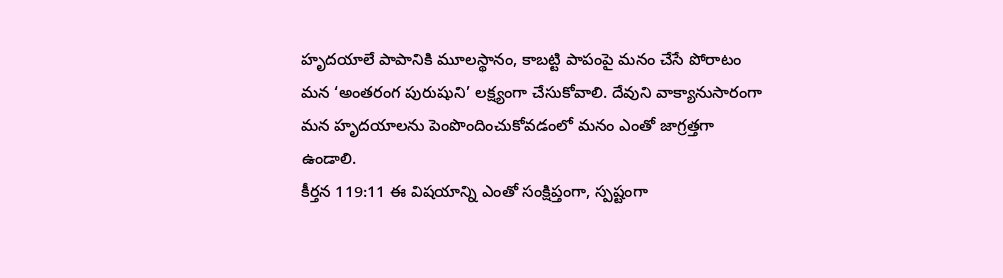హృదయాలే పాపానికి మూలస్థానం, కాబట్టి పాపంపై మనం చేసే పోరాటం మన ‘అంతరంగ పురుషుని’ లక్ష్యంగా చేసుకోవాలి. దేవుని వాక్యానుసారంగా మన హృదయాలను పెంపొందించుకోవడంలో మనం ఎంతో జాగ్రత్తగా ఉండాలి.
కీర్తన 119:11 ఈ విషయాన్ని ఎంతో సంక్షిప్తంగా, స్పష్టంగా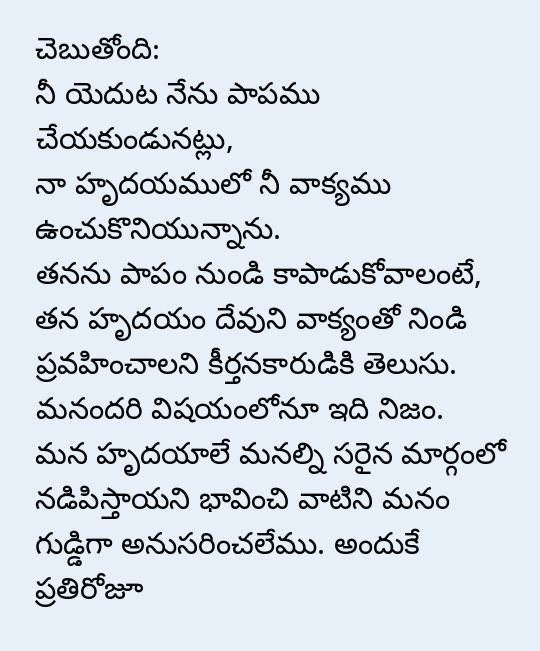చెబుతోంది:
నీ యెదుట నేను పాపము చేయకుండునట్లు,
నా హృదయములో నీ వాక్యము ఉంచుకొనియున్నాను.
తనను పాపం నుండి కాపాడుకోవాలంటే, తన హృదయం దేవుని వాక్యంతో నిండి ప్రవహించాలని కీర్తనకారుడికి తెలుసు. మనందరి విషయంలోనూ ఇది నిజం.
మన హృదయాలే మనల్ని సరైన మార్గంలో నడిపిస్తాయని భావించి వాటిని మనం గుడ్డిగా అనుసరించలేము. అందుకే ప్రతిరోజూ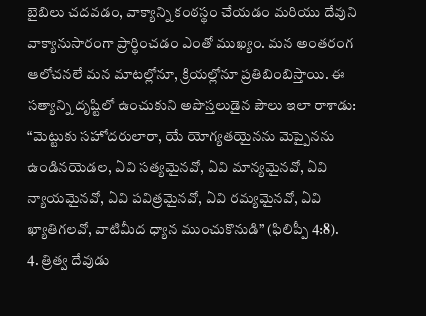బైబిలు చదవడం, వాక్యాన్ని కంఠస్థం చేయడం మరియు దేవుని వాక్యానుసారంగా ప్రార్థించడం ఎంతో ముఖ్యం. మన అంతరంగ ఆలోచనలే మన మాటల్లోనూ, క్రియల్లోనూ ప్రతిబింబిస్తాయి. ఈ సత్యాన్ని దృష్టిలో ఉంచుకుని అపొస్తలుడైన పౌలు ఇలా రాశాడు: “మెట్టుకు సహోదరులారా, యే యోగ్యతయైనను మెప్పైనను ఉండినయెడల, ఏవి సత్యమైనవో, ఏవి మాన్యమైనవో, ఏవి న్యాయమైనవో, ఏవి పవిత్రమైనవో, ఏవి రమ్యమైనవో, ఏవి ఖ్యాతిగలవో, వాటిమీద ధ్యాన ముంచుకొనుడి” (ఫిలిప్పీ 4:8).
4. త్రిత్వ దేవుడు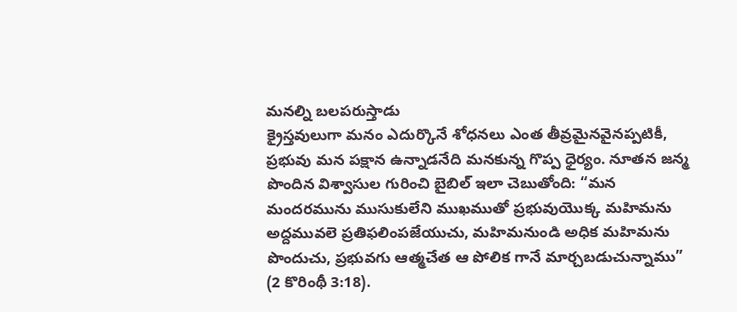మనల్ని బలపరుస్తాడు
క్రైస్తవులుగా మనం ఎదుర్కొనే శోధనలు ఎంత తీవ్రమైనవైనప్పటికీ, ప్రభువు మన పక్షాన ఉన్నాడనేది మనకున్న గొప్ప ధైర్యం. నూతన జన్మ పొందిన విశ్వాసుల గురించి బైబిల్ ఇలా చెబుతోంది: “మన మందరమును ముసుకులేని ముఖముతో ప్రభువుయొక్క మహిమను అద్దమువలె ప్రతిఫలింపజేయుచు, మహిమనుండి అధిక మహిమను పొందుచు, ప్రభువగు ఆత్మచేత ఆ పోలిక గానే మార్చబడుచున్నాము” (2 కొరింథీ 3:18).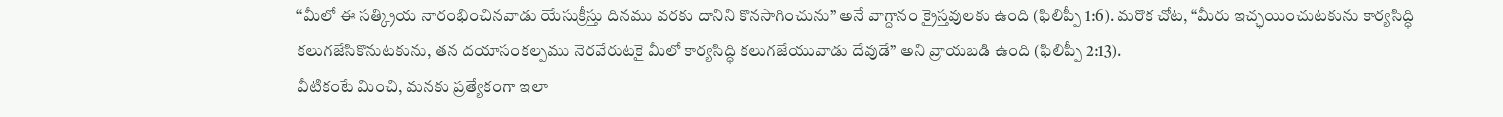“మీలో ఈ సత్క్రియ నారంభించినవాడు యేసుక్రీస్తు దినము వరకు దానిని కొనసాగించును” అనే వాగ్దానం క్రైస్తవులకు ఉంది (ఫిలిప్పీ 1:6). మరొక చోట, “మీరు ఇచ్ఛయించుటకును కార్యసిద్ధి కలుగజేసికొనుటకును, తన దయాసంకల్పము నెరవేరుటకై మీలో కార్యసిద్ధి కలుగజేయువాడు దేవుడే” అని వ్రాయబడి ఉంది (ఫిలిప్పీ 2:13).
వీటికంటే మించి, మనకు ప్రత్యేకంగా ఇలా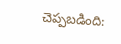చెప్పబడింది: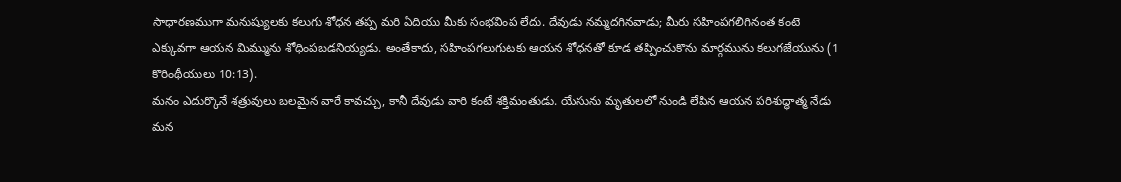సాధారణముగా మనుష్యులకు కలుగు శోధన తప్ప మరి ఏదియు మీకు సంభవింప లేదు. దేవుడు నమ్మదగినవాడు; మీరు సహింపగలిగినంత కంటె ఎక్కువగా ఆయన మిమ్మును శోధింపబడనియ్యడు. అంతేకాదు, సహింపగలుగుటకు ఆయన శోధనతో కూడ తప్పించుకొను మార్గమును కలుగజేయును (1 కొరింథీయులు 10:13).
మనం ఎదుర్కొనే శత్రువులు బలమైన వారే కావచ్చు, కానీ దేవుడు వారి కంటే శక్తిమంతుడు. యేసును మృతులలో నుండి లేపిన ఆయన పరిశుద్ధాత్మ నేడు మన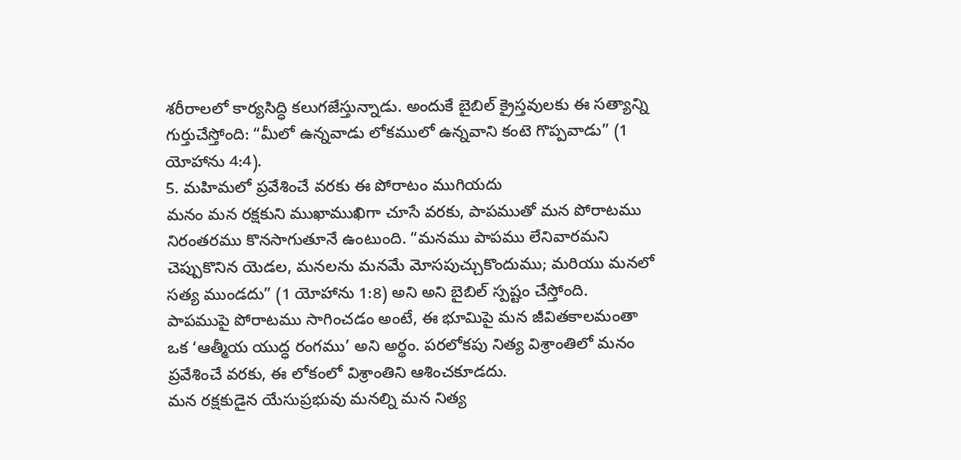శరీరాలలో కార్యసిద్ధి కలుగజేస్తున్నాడు. అందుకే బైబిల్ క్రైస్తవులకు ఈ సత్యాన్ని గుర్తుచేస్తోంది: “మీలో ఉన్నవాడు లోకములో ఉన్నవాని కంటె గొప్పవాడు” (1 యోహాను 4:4).
5. మహిమలో ప్రవేశించే వరకు ఈ పోరాటం ముగియదు
మనం మన రక్షకుని ముఖాముఖిగా చూసే వరకు, పాపముతో మన పోరాటము నిరంతరము కొనసాగుతూనే ఉంటుంది. “మనము పాపము లేనివారమని చెప్పుకొనిన యెడల, మనలను మనమే మోసపుచ్చుకొందుము; మరియు మనలో సత్య ముండదు” (1 యోహాను 1:8) అని అని బైబిల్ స్పష్టం చేస్తోంది.
పాపముపై పోరాటము సాగించడం అంటే, ఈ భూమిపై మన జీవితకాలమంతా ఒక ‘ఆత్మీయ యుద్ధ రంగము’ అని అర్థం. పరలోకపు నిత్య విశ్రాంతిలో మనం ప్రవేశించే వరకు, ఈ లోకంలో విశ్రాంతిని ఆశించకూడదు.
మన రక్షకుడైన యేసుప్రభువు మనల్ని మన నిత్య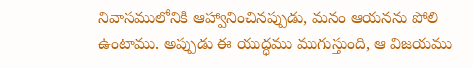నివాసములోనికి ఆహ్వానించినప్పుడు, మనం ఆయనను పోలి ఉంటాము. అప్పుడు ఈ యుద్ధము ముగుస్తుంది, ఆ విజయము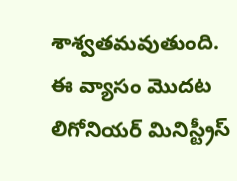శాశ్వతమవుతుంది.
ఈ వ్యాసం మొదట లిగోనియర్ మినిస్ట్రీస్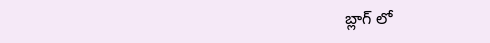బ్లాగ్ లో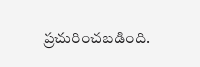ప్రచురించబడింది.